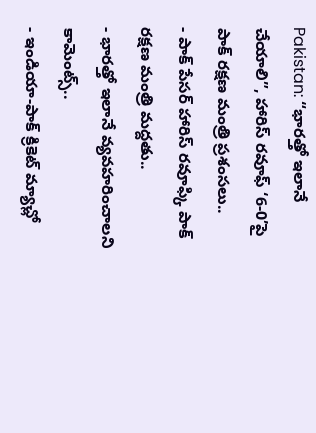Pakistan: “భారత్తో ఇలానే చేయాలి”, హారిస్ రవూఫ్ ‘6-0’పై పాక్ రక్షణ మంత్రి ప్రశంసలు..
- పాక్ పేసర్ హారిస్ రవూఫ్కి పాక్ రక్షణ మంత్రి మద్దతు..
- భారత్తో ఇలానే వ్యవహరించాలని కామెంట్స్..
- ఇండియా-పాక్ క్రికెట్ మ్యాచ్లో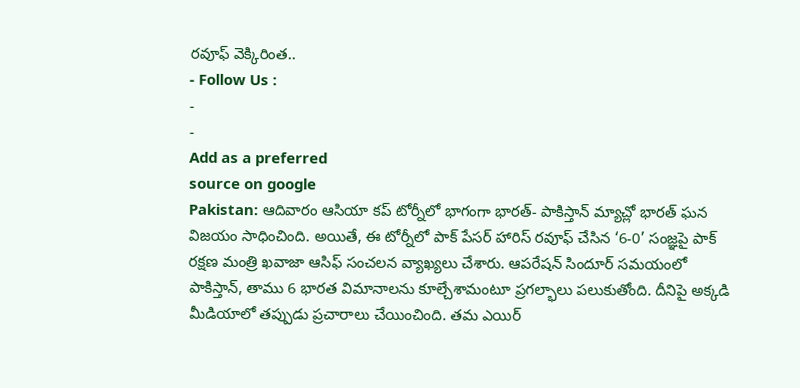రవూఫ్ వెక్కిరింత..
- Follow Us :
-
-
Add as a preferred
source on google
Pakistan: ఆదివారం ఆసియా కప్ టోర్నీలో భాగంగా భారత్- పాకిస్తాన్ మ్యాచ్లో భారత్ ఘన విజయం సాధించింది. అయితే, ఈ టోర్నీలో పాక్ పేసర్ హారిస్ రవూఫ్ చేసిన ‘6-0’ సంజ్ఞపై పాక్ రక్షణ మంత్రి ఖవాజా ఆసిఫ్ సంచలన వ్యాఖ్యలు చేశారు. ఆపరేషన్ సిందూర్ సమయంలో పాకిస్తాన్, తాము 6 భారత విమానాలను కూల్చేశామంటూ ప్రగల్భాలు పలుకుతోంది. దీనిపై అక్కడి మీడియాలో తప్పుడు ప్రచారాలు చేయించింది. తమ ఎయిర్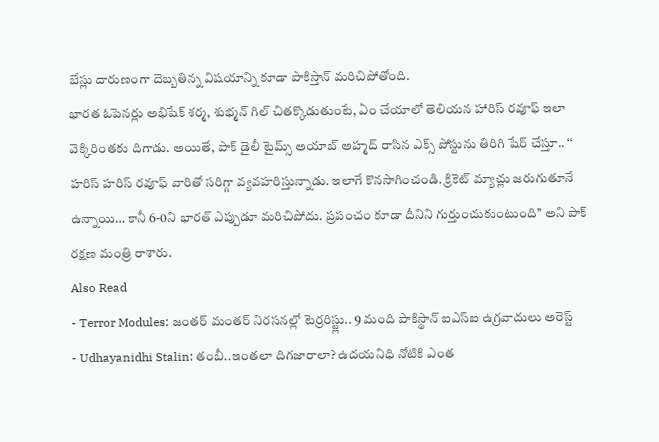బేస్లు దారుణంగా దెబ్బతిన్న విషయాన్ని కూడా పాకిస్తాన్ మరిచిపోతోంది.
భారత ఓపెనర్లు అభిషేక్ శర్మ, శుభ్మన్ గిల్ చితక్కొడుతుంటే, ఏం చేయాలో తెలియన హారిస్ రవూఫ్ ఇలా వెక్కిరింతకు దిగాడు. అయితే, పాక్ డైలీ టైమ్స్ అయాబ్ అహ్మద్ రాసిన ఎక్స్ పోస్టును తిరిగి షేర్ చేస్తూ.. ‘‘ హరిస్ హరిస్ రవూఫ్ వారితో సరిగ్గా వ్యవహరిస్తున్నాడు. ఇలాగే కొనసాగించండి. క్రికెట్ మ్యాచ్లు జరుగుతూనే ఉన్నాయి… కానీ 6-0ని భారత్ ఎప్పుడూ మరిచిపోదు. ప్రపంచం కూడా దీనిని గుర్తుంచుకుంటుంది’’ అని పాక్ రక్షణ మంత్రి రాశారు.
Also Read
- Terror Modules: జంతర్ మంతర్ నిరసనల్లో టెర్రరిస్ట్లు.. 9 మంది పాకిస్థాన్ ఐఎస్ఐ ఉగ్రవాదులు అరెస్ట్
- Udhayanidhi Stalin: తంబీ..ఇంతలా దిగజారాలా? ఉదయనిధి నోటికి ఎంత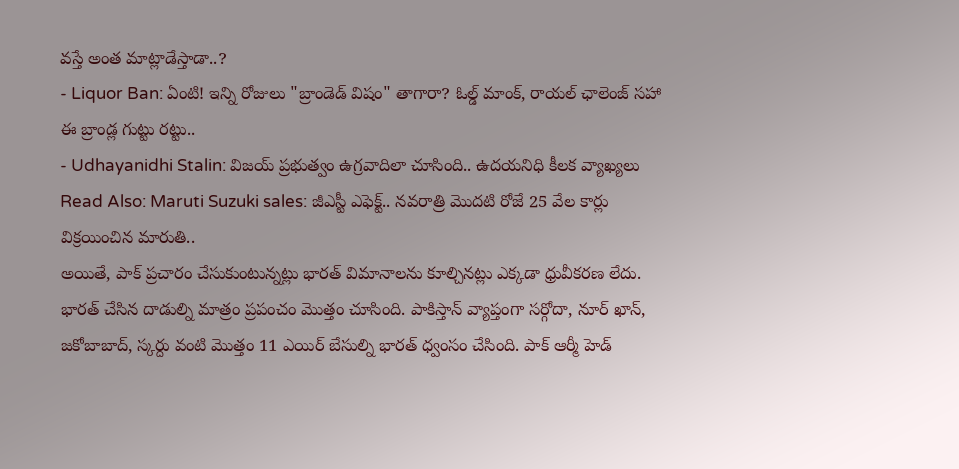వస్తే అంత మాట్లాడేస్తాడా..?
- Liquor Ban: ఏంటి! ఇన్ని రోజులు "బ్రాండెడ్ విషం" తాగారా? ఓల్డ్ మాంక్, రాయల్ ఛాలెంజ్ సహా ఈ బ్రాండ్ల గుట్టు రట్టు..
- Udhayanidhi Stalin: విజయ్ ప్రభుత్వం ఉగ్రవాదిలా చూసింది.. ఉదయనిధి కీలక వ్యాఖ్యలు
Read Also: Maruti Suzuki sales: జీఎస్టీ ఎఫెక్ట్.. నవరాత్రి మొదటి రోజే 25 వేల కార్లు విక్రయించిన మారుతి..
అయితే, పాక్ ప్రచారం చేసుకుంటున్నట్లు భారత్ విమానాలను కూల్చినట్లు ఎక్కడా ధ్రువీకరణ లేదు. భారత్ చేసిన దాడుల్ని మాత్రం ప్రపంచం మొత్తం చూసింది. పాకిస్తాన్ వ్యాప్తంగా సర్గోదా, నూర్ ఖాన్, జకోబాబాద్, స్కర్దు వంటి మొత్తం 11 ఎయిర్ బేసుల్ని భారత్ ధ్వంసం చేసింది. పాక్ ఆర్మీ హెడ్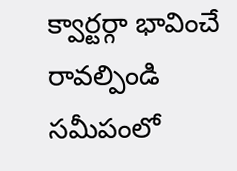క్వార్టర్గా భావించే రావల్పిండి సమీపంలో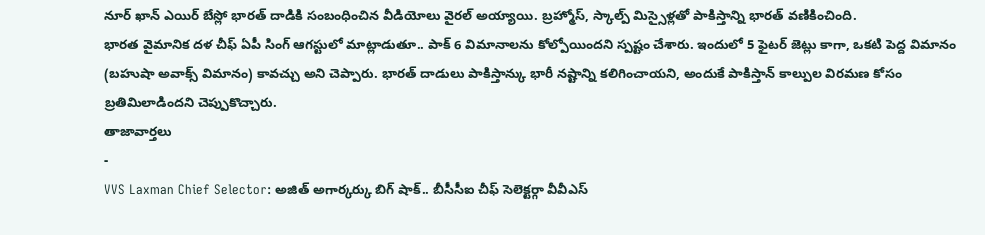నూర్ ఖాన్ ఎయిర్ బేస్లో భారత్ దాడికి సంబంధించిన వీడియోలు వైరల్ అయ్యాయి. బ్రహ్మోస్, స్కాల్ప్ మిస్సైళ్లతో పాకిస్తాన్ని భారత్ వణికించింది.
భారత వైమానిక దళ చీఫ్ ఏపీ సింగ్ ఆగస్టులో మాట్లాడుతూ.. పాక్ 6 విమానాలను కోల్పోయిందని స్పష్టం చేశారు. ఇందులో 5 ఫైటర్ జెట్లు కాగా, ఒకటి పెద్ద విమానం (బహుషా అవాక్స్ విమానం) కావచ్చు అని చెప్పారు. భారత్ దాడులు పాకిస్తాన్కు భారీ నష్టాన్ని కలిగించాయని, అందుకే పాకిస్తాన్ కాల్పుల విరమణ కోసం బ్రతిమిలాడిందని చెప్పుకొచ్చారు.
తాజావార్తలు
-
VVS Laxman Chief Selector: అజిత్ అగార్కర్కు బిగ్ షాక్.. బీసీసీఐ చీఫ్ సెలెక్టర్గా వీవీఎస్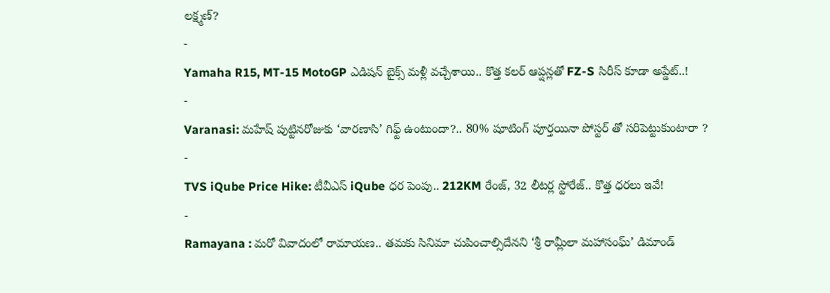లక్ష్మణ్?
-
Yamaha R15, MT-15 MotoGP ఎడిషన్ బైక్స్ మళ్లీ వచ్చేశాయి.. కొత్త కలర్ ఆప్షన్లతో FZ-S సిరీస్ కూడా అప్డేట్..!
-
Varanasi: మహేష్ పుట్టినరోజుకు ‘వారణాసి’ గిఫ్ట్ ఉంటుందా?.. 80% షూటింగ్ పూర్తయినా పోస్టర్ తో సరిపెట్టుకుంటారా ?
-
TVS iQube Price Hike: టీవీఎస్ iQube ధర పెంపు.. 212KM రేంజ్, 32 లీటర్ల స్టోరేజ్.. కొత్త ధరలు ఇవే!
-
Ramayana : మరో వివాదంలో రామాయణ.. తమకు సినిమా చుపించాల్సిదేనని ‘శ్రీ రామ్లీలా మహాసంఘ్’ డిమాండ్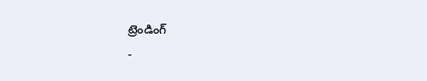ట్రెండింగ్
-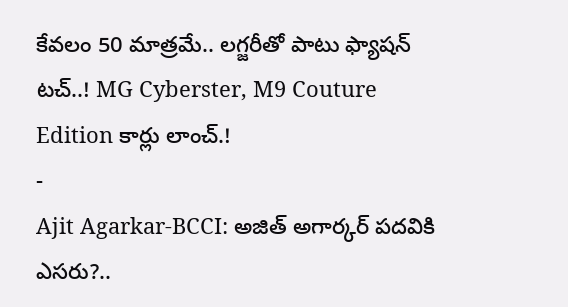కేవలం 50 మాత్రమే.. లగ్జరీతో పాటు ఫ్యాషన్ టచ్..! MG Cyberster, M9 Couture Edition కార్లు లాంచ్.!
-
Ajit Agarkar-BCCI: అజిత్ అగార్కర్ పదవికి ఎసరు?..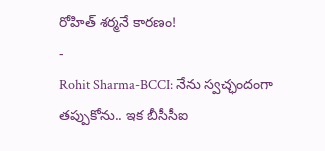రోహిత్ శర్మనే కారణం!
-
Rohit Sharma-BCCI: నేను స్వచ్ఛందంగా తప్పుకోను.. ఇక బీసీసీఐ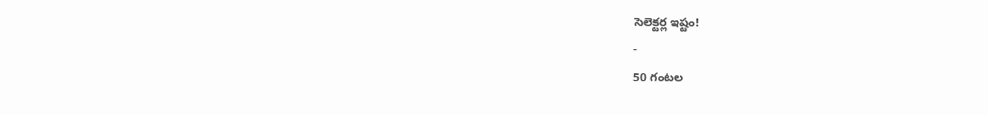సెలెక్టర్ల ఇష్టం!
-
50 గంటల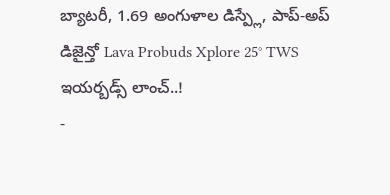బ్యాటరీ, 1.69 అంగుళాల డిస్ప్లే, పాప్-అప్ డిజైన్తో Lava Probuds Xplore 25° TWS ఇయర్బడ్స్ లాంచ్..!
-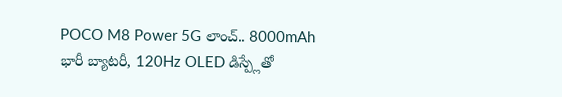POCO M8 Power 5G లాంచ్.. 8000mAh భారీ బ్యాటరీ, 120Hz OLED డిస్ప్లేతో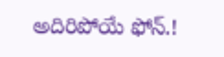అదిరిపోయే ఫోన్.!